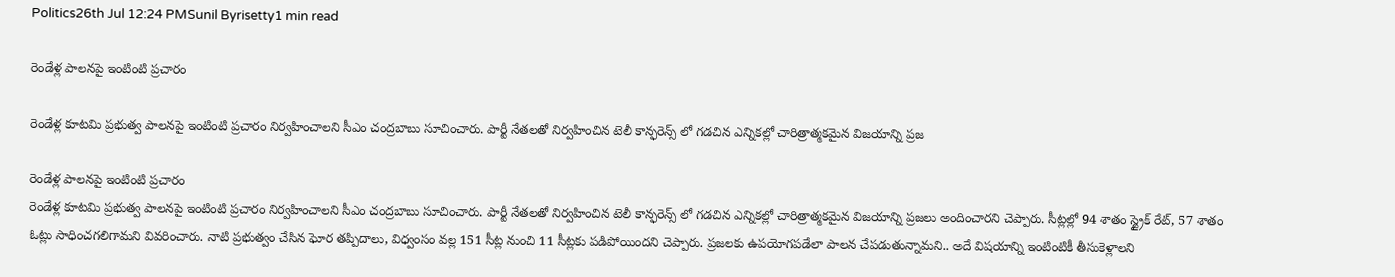Politics26th Jul 12:24 PMSunil Byrisetty1 min read

రెండేళ్ల పాలనపై ఇంటింటి ప్రచారం

రెండేళ్ల కూటమి ప్రభుత్వ పాలనపై ఇంటింటి ప్రచారం నిర్వహించాలని సీఎం చంద్రబాబు సూచించారు. పార్టీ నేతలతో నిర్వహించిన టెలీ కాన్ఫరెన్స్ లో గడచిన ఎన్నికల్లో చారిత్రాత్మకమైన విజయాన్ని ప్రజ

రెండేళ్ల పాలనపై ఇంటింటి ప్రచారం
రెండేళ్ల కూటమి ప్రభుత్వ పాలనపై ఇంటింటి ప్రచారం నిర్వహించాలని సీఎం చంద్రబాబు సూచించారు. పార్టీ నేతలతో నిర్వహించిన టెలీ కాన్ఫరెన్స్ లో గడచిన ఎన్నికల్లో చారిత్రాత్మకమైన విజయాన్ని ప్రజలు అందించారని చెప్పారు. సీట్లల్లో 94 శాతం స్ట్రైక్ రేట్, 57 శాతం ఓట్లు సాధించగలిగామని వివరించారు. నాటి ప్రభుత్వం చేసిన ఘోర తప్పిదాలు, విధ్వంసం వల్ల 151 సీట్ల నుంచి 11 సీట్లకు పడిపోయిందని చెప్పారు. ప్రజలకు ఉపయోగపడేలా పాలన చేపడుతున్నామని.. అదే విషయాన్ని ఇంటింటికీ తీసుకెళ్లాలని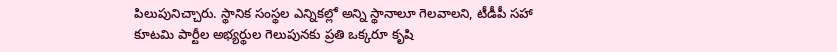పిలుపునిచ్చారు. స్థానిక సంస్థల ఎన్నికల్లో అన్ని స్థానాలూ గెలవాలని, టీడీపీ సహా కూటమి పార్టీల అభ్యర్థుల గెలుపునకు ప్రతి ఒక్కరూ కృషి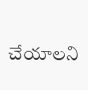చేయాలని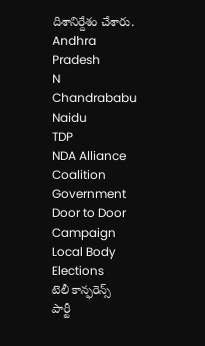దిశానిర్దేశం చేశారు.
Andhra Pradesh
N Chandrababu Naidu
TDP
NDA Alliance
Coalition Government
Door to Door Campaign
Local Body Elections
టెలీ కాన్ఫరెన్స్
పార్టీ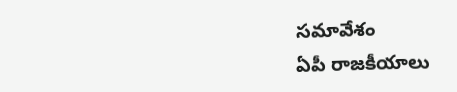సమావేశం
ఏపీ రాజకీయాలు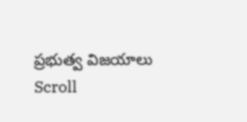ప్రభుత్వ విజయాలు
Scroll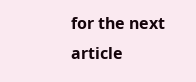for the next article